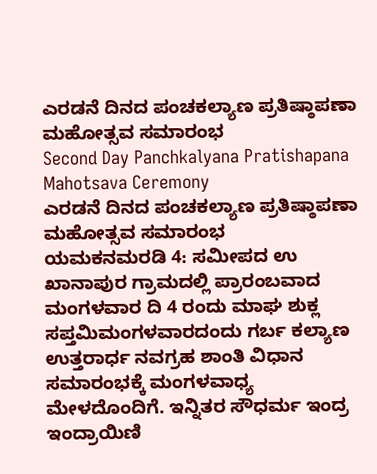ಎರಡನೆ ದಿನದ ಪಂಚಕಲ್ಯಾಣ ಪ್ರತಿಷ್ಠಾಪಣಾ ಮಹೋತ್ಸವ ಸಮಾರಂಭ
Second Day Panchkalyana Pratishapana Mahotsava Ceremony
ಎರಡನೆ ದಿನದ ಪಂಚಕಲ್ಯಾಣ ಪ್ರತಿಷ್ಠಾಪಣಾ ಮಹೋತ್ಸವ ಸಮಾರಂಭ
ಯಮಕನಮರಡಿ 4: ಸಮೀಪದ ಉ ಖಾನಾಪುರ ಗ್ರಾಮದಲ್ಲಿ ಪ್ರಾರಂಬವಾದ ಮಂಗಳವಾರ ದಿ 4 ರಂದು ಮಾಘ ಶುಕ್ಲ ಸಪ್ತಮಿಮಂಗಳವಾರದಂದು ಗರ್ಬ ಕಲ್ಯಾಣ ಉತ್ತರಾರ್ಧ ನವಗ್ರಹ ಶಾಂತಿ ವಿಧಾನ ಸಮಾರಂಭಕ್ಕೆ ಮಂಗಳವಾಧ್ಯ ಮೇಳದೊಂದಿಗೆ. ಇನ್ನಿತರ ಸೌಧರ್ಮ ಇಂದ್ರ ಇಂದ್ರಾಯಿಣಿ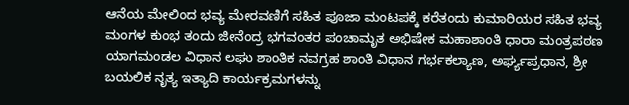ಆನೆಯ ಮೇಲಿಂದ ಭವ್ಯ ಮೇರವಣಿಗೆ ಸಹಿತ ಪೂಜಾ ಮಂಟಪಕ್ಕೆ ಕರೆತಂದು ಕುಮಾರಿಯರ ಸಹಿತ ಭವ್ಯ ಮಂಗಳ ಕುಂಭ ತಂದು ಜೀನೆಂದ್ರ ಭಗವಂತರ ಪಂಚಾಮೃತ ಅಭಿಷೇಕ ಮಹಾಶಾಂತಿ ಧಾರಾ ಮಂತ್ರಪಠಣ ಯಾಗಮಂಡಲ ವಿಧಾನ ಲಘು ಶಾಂತಿಕ ನವಗ್ರಹ ಶಾಂತಿ ವಿಧಾನ ಗರ್ಭಕಲ್ಯಾಣ, ಅರ್ಘ್ಯಪ್ರಧಾನ, ಶ್ರೀ ಬಯಲಿಕ ನೃತ್ಯ ಇತ್ಯಾದಿ ಕಾರ್ಯಕ್ರಮಗಳನ್ನು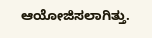ಆಯೋಜಿಸಲಾಗಿತ್ತು.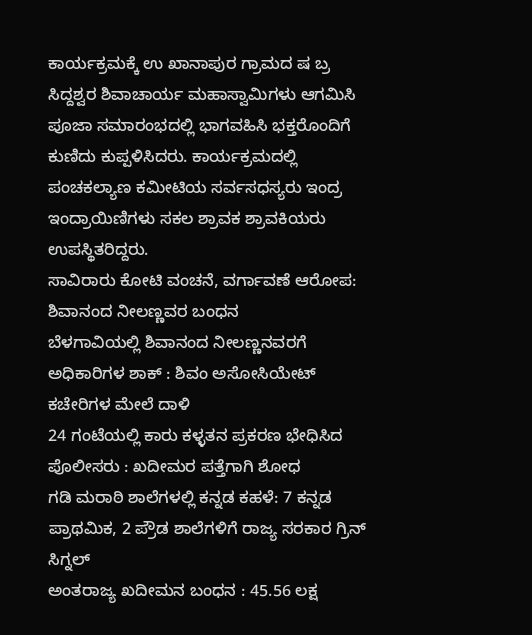ಕಾರ್ಯಕ್ರಮಕ್ಕೆ ಉ ಖಾನಾಪುರ ಗ್ರಾಮದ ಷ ಬ್ರ ಸಿದ್ದಶ್ವರ ಶಿವಾಚಾರ್ಯ ಮಹಾಸ್ವಾಮಿಗಳು ಆಗಮಿಸಿ ಪೂಜಾ ಸಮಾರಂಭದಲ್ಲಿ ಭಾಗವಹಿಸಿ ಭಕ್ತರೊಂದಿಗೆ ಕುಣಿದು ಕುಪ್ಪಳಿಸಿದರು. ಕಾರ್ಯಕ್ರಮದಲ್ಲಿ ಪಂಚಕಲ್ಯಾಣ ಕಮೀಟಿಯ ಸರ್ವಸಧಸ್ಯರು ಇಂದ್ರ ಇಂದ್ರಾಯಿಣಿಗಳು ಸಕಲ ಶ್ರಾವಕ ಶ್ರಾವಕಿಯರು ಉಪಸ್ಥಿತರಿದ್ದರು.
ಸಾವಿರಾರು ಕೋಟಿ ವಂಚನೆ, ವರ್ಗಾವಣೆ ಆರೋಪ: ಶಿವಾನಂದ ನೀಲಣ್ಣವರ ಬಂಧನ
ಬೆಳಗಾವಿಯಲ್ಲಿ ಶಿವಾನಂದ ನೀಲಣ್ಣನವರಗೆ ಅಧಿಕಾರಿಗಳ ಶಾಕ್ : ಶಿವಂ ಅಸೋಸಿಯೇಟ್ ಕಚೇರಿಗಳ ಮೇಲೆ ದಾಳಿ
24 ಗಂಟೆಯಲ್ಲಿ ಕಾರು ಕಳ್ಳತನ ಪ್ರಕರಣ ಭೇಧಿಸಿದ ಪೊಲೀಸರು : ಖದೀಮರ ಪತ್ತೆಗಾಗಿ ಶೋಧ
ಗಡಿ ಮರಾಠಿ ಶಾಲೆಗಳಲ್ಲಿ ಕನ್ನಡ ಕಹಳೆ: 7 ಕನ್ನಡ ಪ್ರಾಥಮಿಕ, 2 ಪ್ರೌಡ ಶಾಲೆಗಳಿಗೆ ರಾಜ್ಯ ಸರಕಾರ ಗ್ರಿನ್ ಸಿಗ್ನಲ್
ಅಂತರಾಜ್ಯ ಖದೀಮನ ಬಂಧನ : 45.56 ಲಕ್ಷ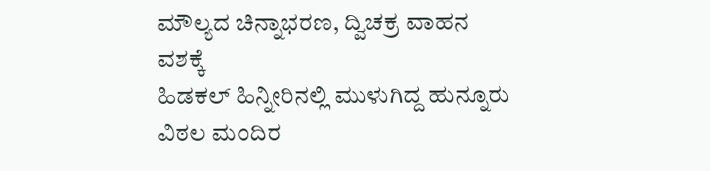ಮೌಲ್ಯದ ಚಿನ್ನಾಭರಣ, ದ್ವಿಚಕ್ರ ವಾಹನ ವಶಕ್ಕೆ
ಹಿಡಕಲ್ ಹಿನ್ನೀರಿನಲ್ಲಿ ಮುಳುಗಿದ್ದ ಹುನ್ನೂರು ವಿಠಲ ಮಂದಿರ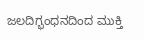ಜಲದಿಗ್ಭಂಧನದಿಂದ ಮುಕ್ತಿ